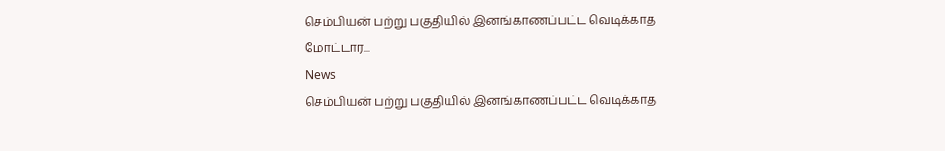செம்பியன் பற்று பகுதியில் இனங்காணப்பட்ட வெடிக்காத மோட்டார...
News
செம்பியன் பற்று பகுதியில் இனங்காணப்பட்ட வெடிக்காத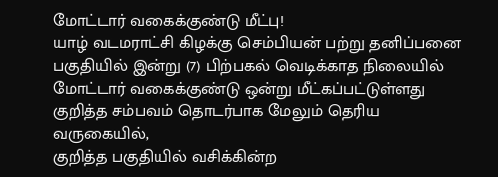மோட்டார் வகைக்குண்டு மீட்பு!
யாழ் வடமராட்சி கிழக்கு செம்பியன் பற்று தனிப்பனை பகுதியில் இன்று (7) பிற்பகல் வெடிக்காத நிலையில் மோட்டார் வகைக்குண்டு ஒன்று மீட்கப்பட்டுள்ளது
குறித்த சம்பவம் தொடர்பாக மேலும் தெரிய வருகையில்,
குறித்த பகுதியில் வசிக்கின்ற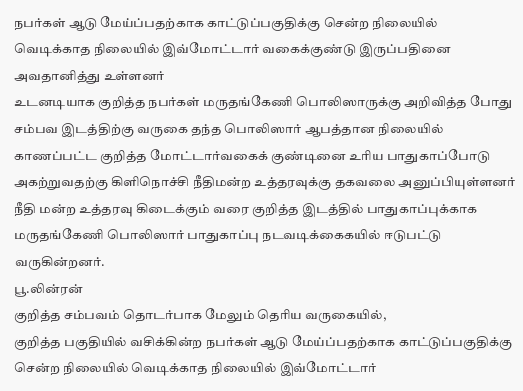நபர்கள் ஆடு மேய்ப்பதற்காக காட்டுப்பகுதிக்கு சென்ற நிலையில் வெடிக்காத நிலையில் இவ்மோட்டார் வகைக்குண்டு இருப்பதினை அவதானித்து உள்ளனர்
உடனடியாக குறித்த நபர்கள் மருதங்கேணி பொலிஸாருக்கு அறிவித்த போது சம்பவ இடத்திற்கு வருகை தந்த பொலிஸார் ஆபத்தான நிலையில் காணப்பட்ட குறித்த மோட்டார்வகைக் குண்டினை உரிய பாதுகாப்போடு அகற்றுவதற்கு கிளிநொச்சி நீதிமன்ற உத்தரவுக்கு தகவலை அனுப்பியுள்ளனர்
நீதி மன்ற உத்தரவு கிடைக்கும் வரை குறித்த இடத்தில் பாதுகாப்புக்காக மருதங்கேணி பொலிஸார் பாதுகாப்பு நடவடிக்கைகயில் ஈடுபட்டு வருகின்றனர்.
பூ.லின்ரன்
குறித்த சம்பவம் தொடர்பாக மேலும் தெரிய வருகையில்,
குறித்த பகுதியில் வசிக்கின்ற நபர்கள் ஆடு மேய்ப்பதற்காக காட்டுப்பகுதிக்கு சென்ற நிலையில் வெடிக்காத நிலையில் இவ்மோட்டார்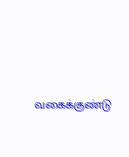வகைக்குண்டு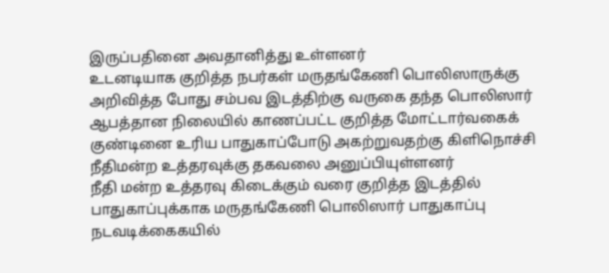இருப்பதினை அவதானித்து உள்ளனர்
உடனடியாக குறித்த நபர்கள் மருதங்கேணி பொலிஸாருக்கு அறிவித்த போது சம்பவ இடத்திற்கு வருகை தந்த பொலிஸார் ஆபத்தான நிலையில் காணப்பட்ட குறித்த மோட்டார்வகைக் குண்டினை உரிய பாதுகாப்போடு அகற்றுவதற்கு கிளிநொச்சி நீதிமன்ற உத்தரவுக்கு தகவலை அனுப்பியுள்ளனர்
நீதி மன்ற உத்தரவு கிடைக்கும் வரை குறித்த இடத்தில் பாதுகாப்புக்காக மருதங்கேணி பொலிஸார் பாதுகாப்பு நடவடிக்கைகயில்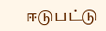ஈடுபட்டு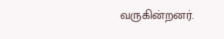வருகின்றனர்.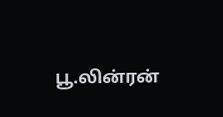பூ.லின்ரன்